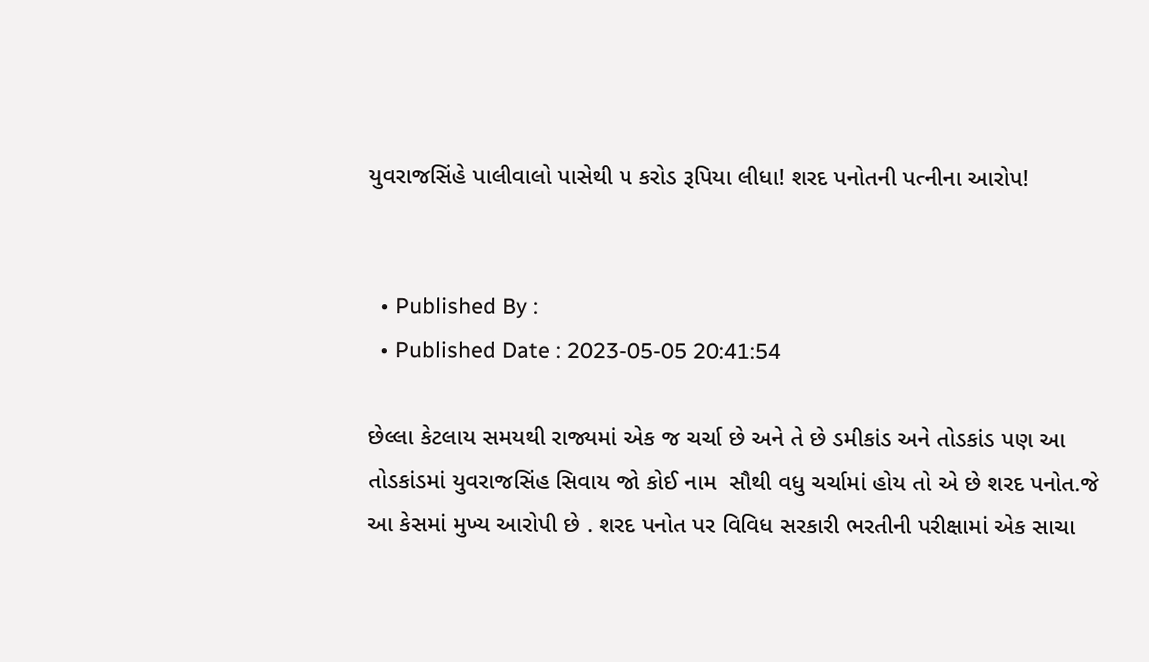યુવરાજસિંહે પાલીવાલો પાસેથી ૫ કરોડ રૂપિયા લીધા! શરદ પનોતની પત્નીના આરોપ!


  • Published By :
  • Published Date : 2023-05-05 20:41:54

છેલ્લા કેટલાય સમયથી રાજ્યમાં એક જ ચર્ચા છે અને તે છે ડમીકાંડ અને તોડકાંડ પણ આ તોડકાંડમાં યુવરાજસિંહ સિવાય જો કોઈ નામ  સૌથી વધુ ચર્ચામાં હોય તો એ છે શરદ પનોત.જે આ કેસમાં મુખ્ય આરોપી છે . શરદ પનોત પર વિવિધ સરકારી ભરતીની પરીક્ષામાં એક સાચા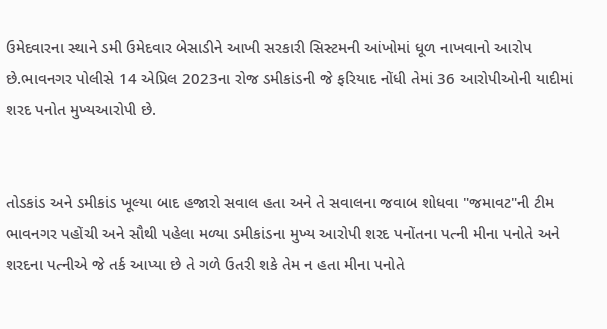ઉમેદવારના સ્થાને ડમી ઉમેદવાર બેસાડીને આખી સરકારી સિસ્ટમની આંખોમાં ધૂળ નાખવાનો આરોપ છે.ભાવનગર પોલીસે 14 એપ્રિલ 2023ના રોજ ડમીકાંડની જે ફરિયાદ નોંધી તેમાં 36 આરોપીઓની યાદીમાં શરદ પનોત મુખ્યઆરોપી છે.


તોડકાંડ અને ડમીકાંડ ખૂલ્યા બાદ હજારો સવાલ હતા અને તે સવાલના જવાબ શોધવા "જમાવટ"ની ટીમ ભાવનગર પહોંચી અને સૌથી પહેલા મળ્યા ડમીકાંડના મુખ્ય આરોપી શરદ પનોંતના પત્ની મીના પનોતે અને શરદના પત્નીએ જે તર્ક આપ્યા છે તે ગળે ઉતરી શકે તેમ ન હતા મીના પનોતે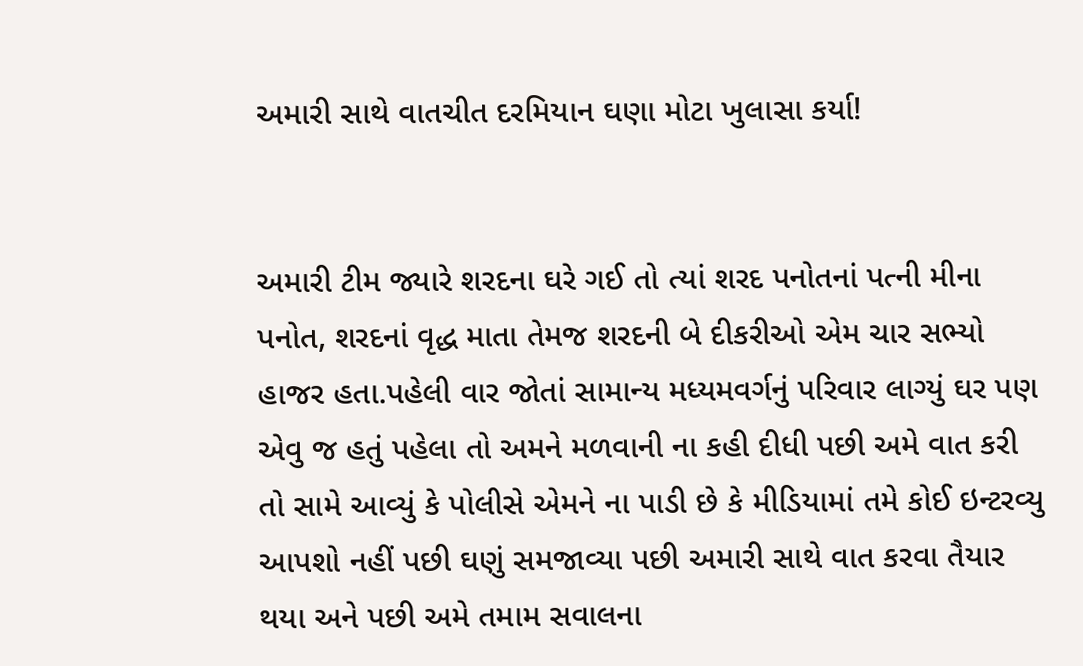અમારી સાથે વાતચીત દરમિયાન ઘણા મોટા ખુલાસા કર્યા!


અમારી ટીમ જ્યારે શરદના ઘરે ગઈ તો ત્યાં શરદ પનોતનાં પત્ની મીના પનોત, શરદનાં વૃદ્ધ માતા તેમજ શરદની બે દીકરીઓ એમ ચાર સભ્યો હાજર હતા.પહેલી વાર જોતાં સામાન્ય મધ્યમવર્ગનું પરિવાર લાગ્યું ઘર પણ એવુ જ હતું પહેલા તો અમને મળવાની ના કહી દીધી પછી અમે વાત કરી તો સામે આવ્યું કે પોલીસે એમને ના પાડી છે કે મીડિયામાં તમે કોઈ ઇન્ટરવ્યુ આપશો નહીં પછી ઘણું સમજાવ્યા પછી અમારી સાથે વાત કરવા તૈયાર થયા અને પછી અમે તમામ સવાલના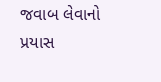જવાબ લેવાનો પ્રયાસ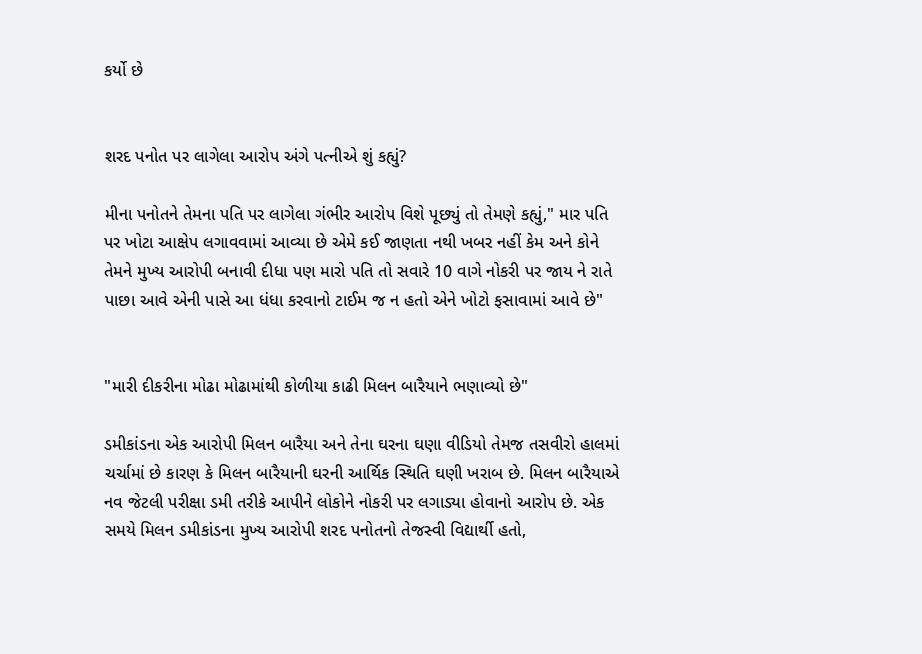કર્યો છે


શરદ પનોત પર લાગેલા આરોપ અંગે પત્નીએ શું કહ્યું?

મીના પનોતને તેમના પતિ પર લાગેલા ગંભીર આરોપ વિશે પૂછ્યું તો તેમણે કહ્યું," માર પતિ પર ખોટા આક્ષેપ લગાવવામાં આવ્યા છે એમે કઈ જાણતા નથી ખબર નહીં કેમ અને કોને તેમને મુખ્ય આરોપી બનાવી દીધા પણ મારો પતિ તો સવારે 10 વાગે નોકરી પર જાય ને રાતે પાછા આવે એની પાસે આ ધંધા કરવાનો ટાઈમ જ ન હતો એને ખોટો ફસાવામાં આવે છે"


"મારી દીકરીના મોઢા મોઢામાંથી કોળીયા કાઢી મિલન બારૈયાને ભણાવ્યો છે"

ડમીકાંડના એક આરોપી મિલન બારૈયા અને તેના ઘરના ઘણા વીડિયો તેમજ તસવીરો હાલમાં ચર્ચામાં છે કારણ કે મિલન બારૈયાની ઘરની આર્થિક સ્થિતિ ઘણી ખરાબ છે. મિલન બારૈયાએ નવ જેટલી પરીક્ષા ડમી તરીકે આપીને લોકોને નોકરી પર લગાડ્યા હોવાનો આરોપ છે. એક સમયે મિલન ડમીકાંડના મુખ્ય આરોપી શરદ પનોતનો તેજસ્વી વિદ્યાર્થી હતો,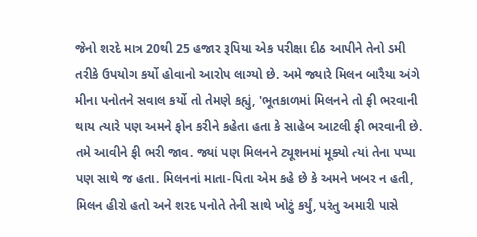જેનો શરદે માત્ર 20થી 25 હજાર રૂપિયા એક પરીક્ષા દીઠ આપીને તેનો ડમી તરીકે ઉપયોગ કર્યો હોવાનો આરોપ લાગ્યો છે. અમે જ્યારે મિલન બારૈયા અંગે મીના પનોતને સવાલ કર્યો તો તેમણે કહ્યું, 'ભૂતકાળમાં મિલનને તો ફી ભરવાની થાય ત્યારે પણ અમને ફોન કરીને કહેતા હતા કે સાહેબ આટલી ફી ભરવાની છે. તમે આવીને ફી ભરી જાવ. જ્યાં પણ મિલનને ટ્યૂશનમાં મૂક્યો ત્યાં તેના પપ્પા પણ સાથે જ હતા. મિલનનાં માતા-પિતા એમ કહે છે કે અમને ખબર ન હતી, મિલન હીરો હતો અને શરદ પનોતે તેની સાથે ખોટું કર્યું, પરંતુ અમારી પાસે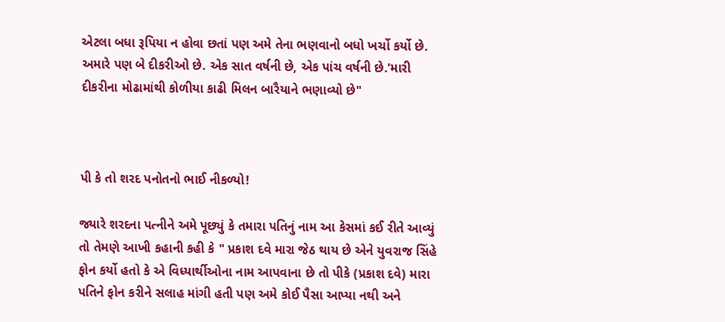એટલા બધા રૂપિયા ન હોવા છતાં પણ અમે તેના ભણવાનો બધો ખર્ચો કર્યો છે. અમારે પણ બે દીકરીઓ છે. એક સાત વર્ષની છે, એક પાંચ વર્ષની છે.'મારી દીકરીના મોઢામાંથી કોળીયા કાઢી મિલન બારૈયાને ભણાવ્યો છે"



પી કે તો શરદ પનોતનો ભાઈ નીકળ્યો!

જ્યારે શરદના પત્નીને અમે પૂછ્યું કે તમારા પતિનું નામ આ કેસમાં કઈ રીતે આવ્યું તો તેમણે આખી કહાની કહી કે " પ્રકાશ દવે મારા જેઠ થાય છે એને યુવરાજ સિંહે ફોન કર્યો હતો કે એ વિધ્યાર્થીઓના નામ આપવાના છે તો પીકે (પ્રકાશ દવે) મારા પતિને ફોન કરીને સલાહ માંગી હતી પણ અમે કોઈ પૈસા આપ્યા નથી અને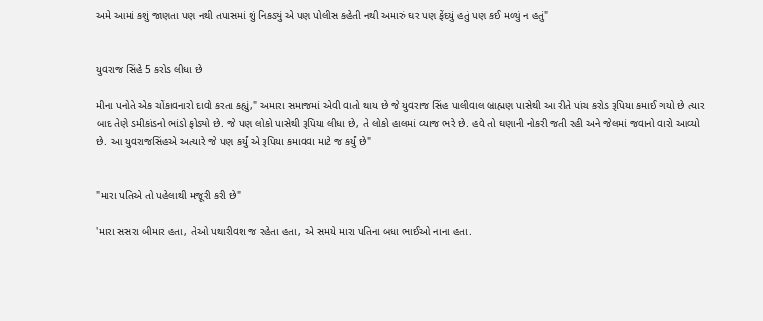અમે આમાં કશું જાણતા પણ નથી તપાસમાં શું નિકડ્યું એ પણ પોલીસ કહેતી નથી અમારું ઘર પણ ફેંદયું હતું પણ કઈ મળ્યું ન હતું"


યુવરાજ સિંહે 5 કરોડ લીધા છે

મીના પનોતે એક ચોંકાવનારો દાવો કરતા કહ્યું," અમારા સમાજમાં એવી વાતો થાય છે જે યુવરાજ સિંહ પાલીવાલ બ્રાહ્મણ પાસેથી આ રીતે પાંચ કરોડ રૂપિયા કમાઈ ગયો છે ત્યાર બાદ તેણે ડમીકાંડનો ભાંડો ફોડ્યો છે. જે પણ લોકો પાસેથી રૂપિયા લીધા છે, તે લોકો હાલમાં વ્યાજ ભરે છે. હવે તો ઘણાની નોકરી જતી રહી અને જેલમાં જવાનો વારો આવ્યો છે. આ યુવરાજસિંહએ અત્યારે જે પણ કર્યું એ રૂપિયા કમાવવા માટે જ કર્યું છે"


"મારા પતિએ તો પહેલાથી મજૂરી કરી છે"

'મારા સસરા બીમાર હતા, તેઓ પથારીવશ જ રહેતા હતા, એ સમયે મારા પતિના બધા ભાઈઓ નાના હતા.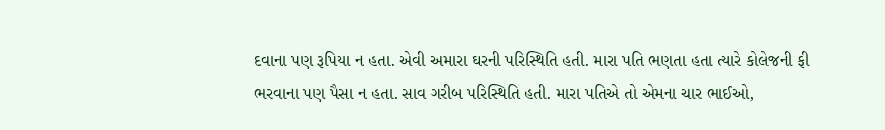દવાના પણ રૂપિયા ન હતા. એવી અમારા ઘરની પરિસ્થિતિ હતી. મારા પતિ ભણતા હતા ત્યારે કોલેજની ફી ભરવાના પણ પૈસા ન હતા. સાવ ગરીબ પરિસ્થિતિ હતી. મારા પતિએ તો એમના ચાર ભાઈઓ,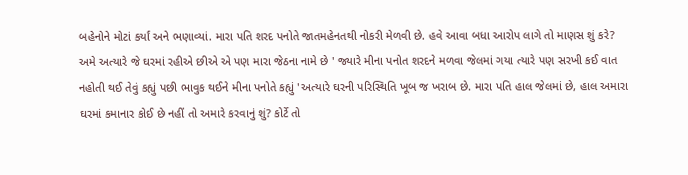બહેનોને મોટાં કર્યાં અને ભણાવ્યાં. મારા પતિ શરદ પનોતે જાતમહેનતથી નોકરી મેળવી છે. હવે આવા બધા આરોપ લાગે તો માણસ શું કરે? અમે અત્યારે જે ઘરમાં રહીએ છીએ એ પણ મારા જેઠના નામે છે ' જ્યારે મીના પનોત શરદને મળવા જેલમાં ગયા ત્યારે પણ સરખી કઈ વાત નહોતી થઈ તેવું કહ્યું પછી ભાવુક થઈને મીના પનોતે કહ્યું 'અત્યારે ઘરની પરિસ્થિતિ ખૂબ જ ખરાબ છે. મારા પતિ હાલ જેલમાં છે, હાલ અમારા ઘરમાં કમાનાર કોઈ છે નહીં તો અમારે કરવાનું શું? કોર્ટે તો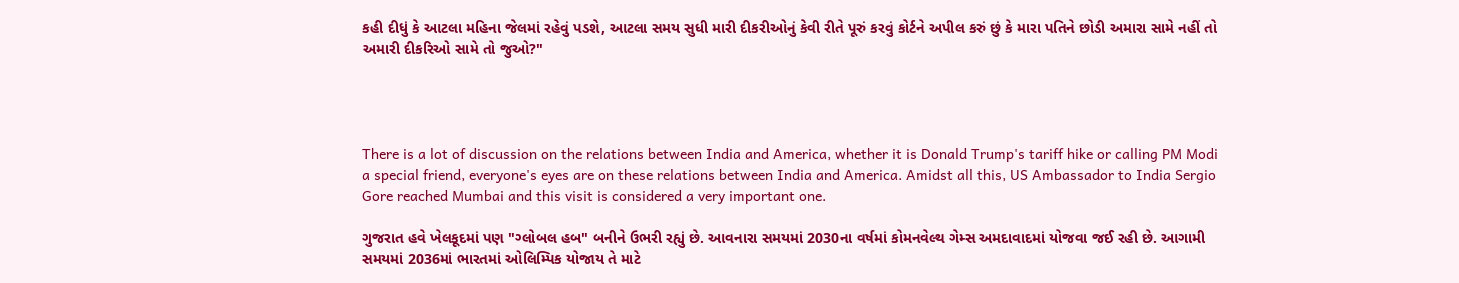કહી દીધું કે આટલા મહિના જેલમાં રહેવું પડશે, આટલા સમય સુધી મારી દીકરીઓનું કેવી રીતે પૂરું કરવું કોર્ટને અપીલ કરું છું કે મારા પતિને છોડી અમારા સામે નહીં તો અમારી દીકરિઓ સામે તો જુઓ?"




There is a lot of discussion on the relations between India and America, whether it is Donald Trump's tariff hike or calling PM Modi a special friend, everyone's eyes are on these relations between India and America. Amidst all this, US Ambassador to India Sergio Gore reached Mumbai and this visit is considered a very important one.

ગુજરાત હવે ખેલકૂદમાં પણ "ગ્લોબલ હબ" બનીને ઉભરી રહ્યું છે. આવનારા સમયમાં 2030ના વર્ષમાં કોમનવેલ્થ ગેમ્સ અમદાવાદમાં યોજવા જઈ રહી છે. આગામી સમયમાં 2036માં ભારતમાં ઓલિમ્પિક યોજાય તે માટે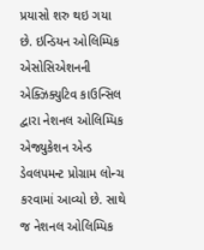પ્રયાસો શરુ થઇ ગયા છે. ઇન્ડિયન ઓલિમ્પિક એસોસિએશનની એક્ઝિક્યુટિવ કાઉન્સિલ દ્વારા નેશનલ ઓલિમ્પિક એજ્યુકેશન એન્ડ ડેવલપમન્ટ પ્રોગ્રામ લોન્ચ કરવામાં આવ્યો છે. સાથે જ નેશનલ ઓલિમ્પિક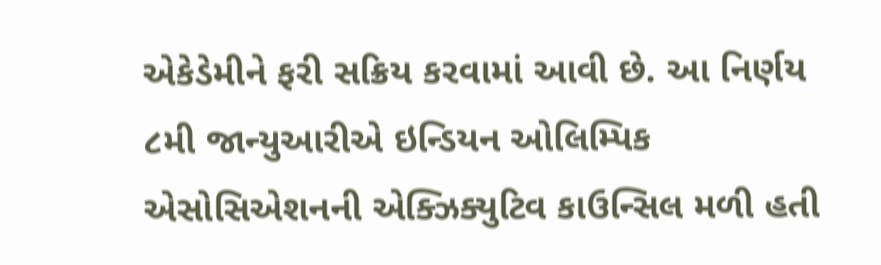એકેડેમીને ફરી સક્રિય કરવામાં આવી છે. આ નિર્ણય ૮મી જાન્યુઆરીએ ઇન્ડિયન ઓલિમ્પિક એસોસિએશનની એક્ઝિક્યુટિવ કાઉન્સિલ મળી હતી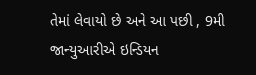તેમાં લેવાયો છે અને આ પછી , 9મી જાન્યુઆરીએ ઇન્ડિયન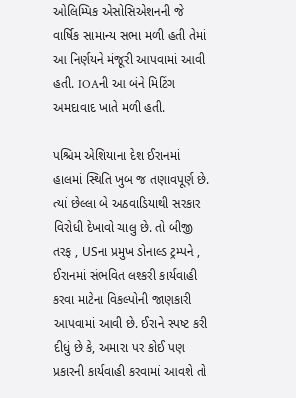ઓલિમ્પિક એસોસિએશનની જે વાર્ષિક સામાન્ય સભા મળી હતી તેમાં આ નિર્ણયને મંજૂરી આપવામાં આવી હતી. IOAની આ બંને મિટિંગ અમદાવાદ ખાતે મળી હતી.

પશ્ચિમ એશિયાના દેશ ઈરાનમાં હાલમાં સ્થિતિ ખુબ જ તણાવપૂર્ણ છે. ત્યાં છેલ્લા બે અઠવાડિયાથી સરકાર વિરોધી દેખાવો ચાલુ છે. તો બીજી તરફ , USના પ્રમુખ ડોનાલ્ડ ટ્રમ્પને , ઈરાનમાં સંભવિત લશ્કરી કાર્યવાહી કરવા માટેના વિકલ્પોની જાણકારી આપવામાં આવી છે. ઈરાને સ્પષ્ટ કરી દીધું છે કે, અમારા પર કોઈ પણ પ્રકારની કાર્યવાહી કરવામાં આવશે તો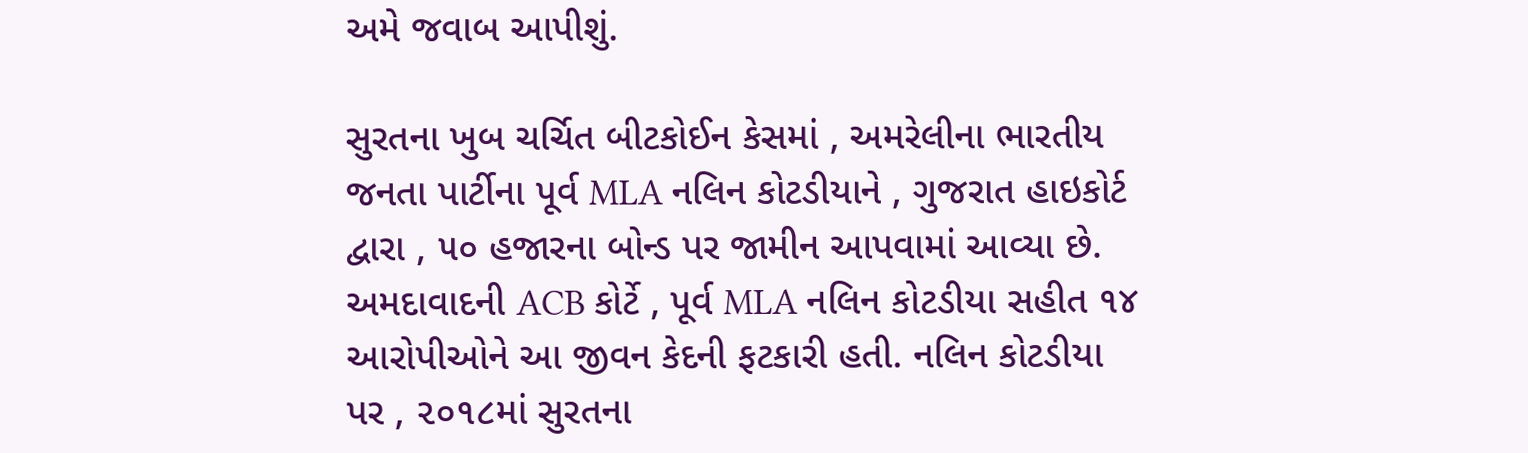અમે જવાબ આપીશું.

સુરતના ખુબ ચર્ચિત બીટકોઈન કેસમાં , અમરેલીના ભારતીય જનતા પાર્ટીના પૂર્વ MLA નલિન કોટડીયાને , ગુજરાત હાઇકોર્ટ દ્વારા , ૫૦ હજારના બોન્ડ પર જામીન આપવામાં આવ્યા છે. અમદાવાદની ACB કોર્ટે , પૂર્વ MLA નલિન કોટડીયા સહીત ૧૪ આરોપીઓને આ જીવન કેદની ફટકારી હતી. નલિન કોટડીયા પર , ૨૦૧૮માં સુરતના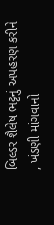બિલ્ડર શૈલેષ ભટ્ટનું અપહરણ કરીને , ખંડણી માંગવાનો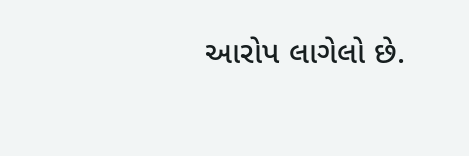આરોપ લાગેલો છે.